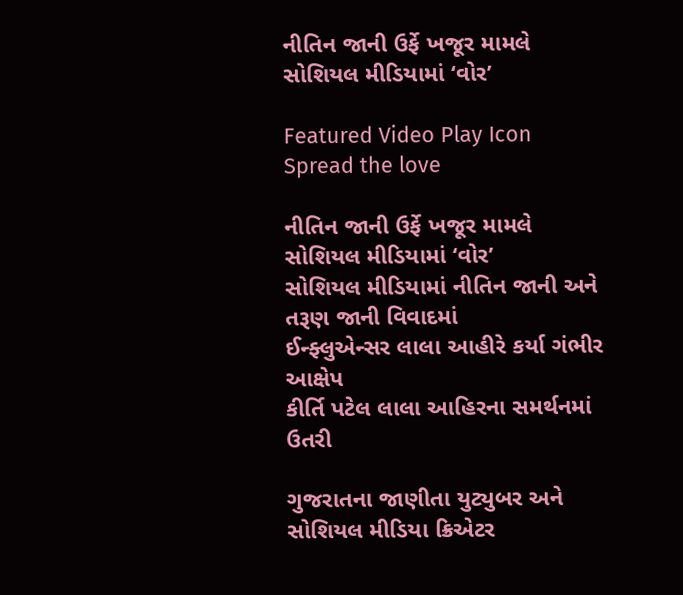નીતિન જાની ઉર્ફે ખજૂર મામલે સોશિયલ મીડિયામાં ‘વોર’

Featured Video Play Icon
Spread the love

નીતિન જાની ઉર્ફે ખજૂર મામલે સોશિયલ મીડિયામાં ‘વોર’
સોશિયલ મીડિયામાં નીતિન જાની અને તરૂણ જાની વિવાદમાં
ઈન્ફ્લુએન્સર લાલા આહીરે કર્યા ગંભીર આક્ષેપ
કીર્તિ પટેલ લાલા આહિરના સમર્થનમાં ઉતરી

ગુજરાતના જાણીતા યુટ્યુબર અને સોશિયલ મીડિયા ક્રિએટર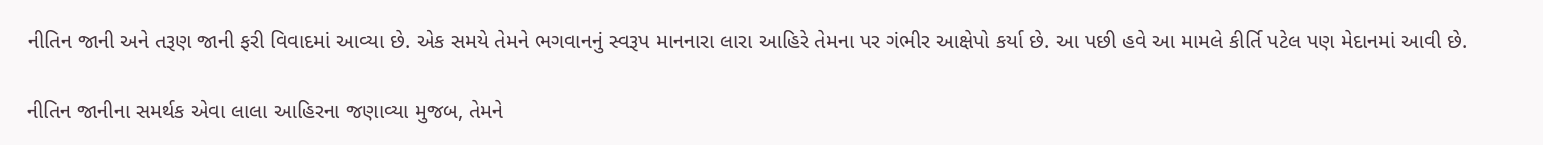નીતિન જાની અને તરૂણ જાની ફરી વિવાદમાં આવ્યા છે. એક સમયે તેમને ભગવાનનું સ્વરૂપ માનનારા લારા આહિરે તેમના પર ગંભીર આક્ષેપો કર્યા છે. આ પછી હવે આ મામલે કીર્તિ પટેલ પણ મેદાનમાં આવી છે.

નીતિન જાનીના સમર્થક એવા લાલા આહિરના જણાવ્યા મુજબ, તેમને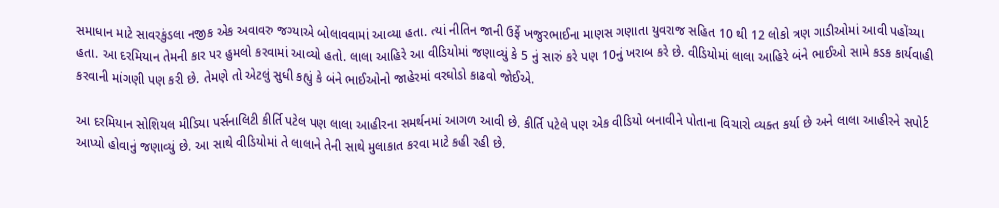સમાધાન માટે સાવરકુંડલા નજીક એક અવાવરુ જગ્યાએ બોલાવવામાં આવ્યા હતા. ત્યાં નીતિન જાની ઉર્ફે ખજુરભાઈના માણસ ગણાતા યુવરાજ સહિત 10 થી 12 લોકો ત્રણ ગાડીઓમાં આવી પહોંચ્યા હતા. આ દરમિયાન તેમની કાર પર હુમલો કરવામાં આવ્યો હતો. લાલા આહિરે આ વીડિયોમાં જણાવ્યું કે 5 નું સારું કરે પણ 10નું ખરાબ કરે છે. વીડિયોમાં લાલા આહિરે બંને ભાઈઓ સામે કડક કાર્યવાહી કરવાની માંગણી પણ કરી છે. તેમણે તો એટલું સુધી કહ્યું કે બંને ભાઈઓનો જાહેરમાં વરઘોડો કાઢવો જોઈએ.

આ દરમિયાન સોશિયલ મીડિયા પર્સનાલિટી કીર્તિ પટેલ પણ લાલા આહીરના સમર્થનમાં આગળ આવી છે. કીર્તિ પટેલે પણ એક વીડિયો બનાવીને પોતાના વિચારો વ્યક્ત કર્યા છે અને લાલા આહીરને સપોર્ટ આપ્યો હોવાનું જણાવ્યું છે. આ સાથે વીડિયોમાં તે લાલાને તેની સાથે મુલાકાત કરવા માટે કહી રહી છે.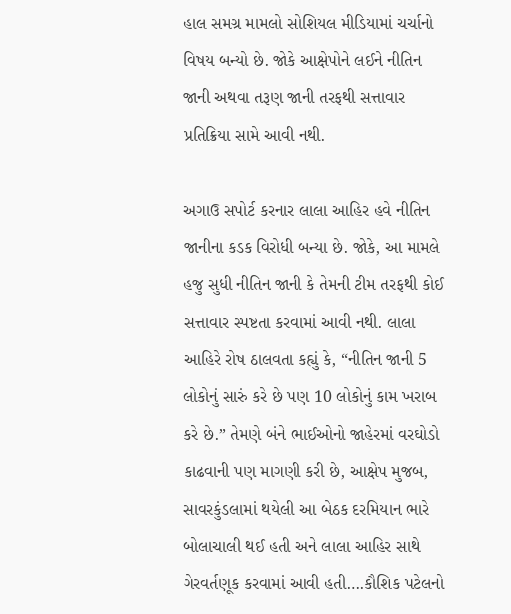હાલ સમગ્ર મામલો સોશિયલ મીડિયામાં ચર્ચાનો વિષય બન્યો છે. જોકે આક્ષેપોને લઈને નીતિન જાની અથવા તરૂણ જાની તરફથી સત્તાવાર પ્રતિક્રિયા સામે આવી નથી.

અગાઉ સપોર્ટ કરનાર લાલા આહિર હવે નીતિન જાનીના કડક વિરોધી બન્યા છે. જોકે, આ મામલે હજુ સુધી નીતિન જાની કે તેમની ટીમ તરફથી કોઈ સત્તાવાર સ્પષ્ટતા કરવામાં આવી નથી. લાલા આહિરે રોષ ઠાલવતા કહ્યું કે, “નીતિન જાની 5 લોકોનું સારું કરે છે પણ 10 લોકોનું કામ ખરાબ કરે છે.” તેમણે બંને ભાઈઓનો જાહેરમાં વરઘોડો કાઢવાની પણ માગણી કરી છે, આક્ષેપ મુજબ, સાવરકુંડલામાં થયેલી આ બેઠક દરમિયાન ભારે બોલાચાલી થઈ હતી અને લાલા આહિર સાથે ગેરવર્તણૂક કરવામાં આવી હતી….કૌશિક પટેલનો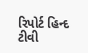રિપોર્ટ હિન્દ ટીવી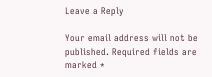Leave a Reply

Your email address will not be published. Required fields are marked *